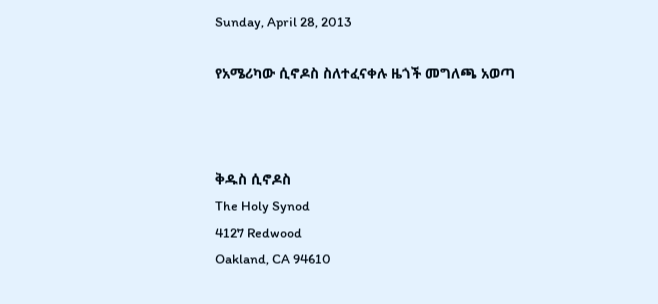Sunday, April 28, 2013

የአሜሪካው ሲኖዶስ ስለተፈናቀሉ ዜጎች መግለጫ አወጣ



ቅዱስ ሲኖዶስ
The Holy Synod
4127 Redwood
Oakland, CA 94610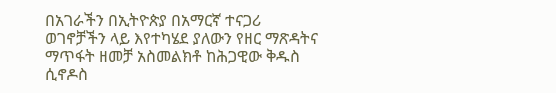በአገራችን በኢትዮጵያ በአማርኛ ተናጋሪ ወገኖቻችን ላይ እየተካሄደ ያለውን የዘር ማጽዳትና ማጥፋት ዘመቻ አስመልክቶ ከሕጋዊው ቅዱስ ሲኖዶስ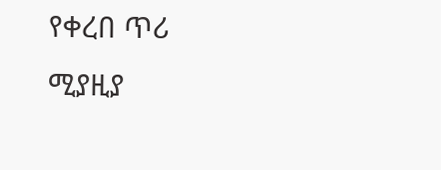የቀረበ ጥሪ
ሚያዚያ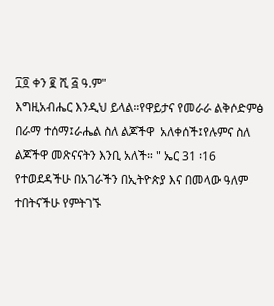፲፬ ቀን ፪ ሺ ፭ ዓ.ም"
እግዚአብሔር እንዲህ ይላል።የዋይታና የመራራ ልቅሶድምፅ በራማ ተሰማ፤ራሔል ስለ ልጆችዋ  አለቀሰች፤የሉምና ስለ ልጆችዋ መጽናናትን እንቢ አለች። " ኤር 31 ፡16
የተወደዳችሁ በአገራችን በኢትዮጵያ እና በመላው ዓለም ተበትናችሁ የምትገኙ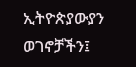ኢትዮጵያውያን ወገኖቻችን፤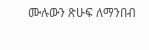ሙሉውን ጽሁፍ ለማንበብ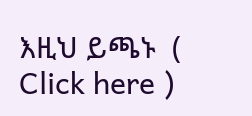እዚህ ይጫኑ  ( Click here )